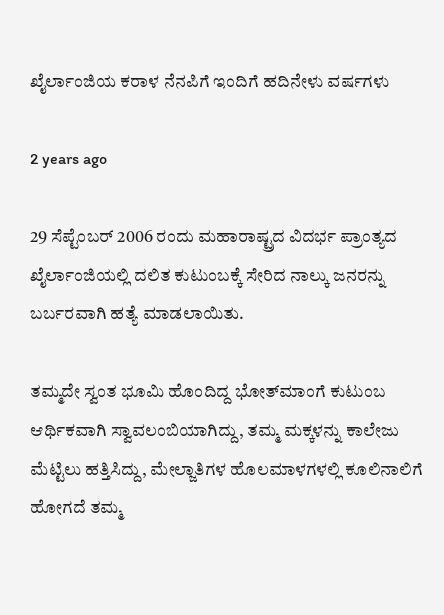ಖೈರ್ಲಾಂಜಿಯ ಕರಾಳ ನೆನಪಿಗೆ ಇಂದಿಗೆ ಹದಿನೇಳು ವರ್ಷಗಳು

2 years ago

29 ಸೆಪ್ಟೆಂಬರ್ 2006 ರಂದು ಮಹಾರಾಷ್ಟ್ರದ ವಿದರ್ಭ ಪ್ರಾಂತ್ಯದ ಖೈರ್ಲಾಂಜಿಯಲ್ಲಿ ದಲಿತ ಕುಟುಂಬಕ್ಕೆ ಸೇರಿದ ನಾಲ್ಕು ಜನರನ್ನು ಬರ್ಬರವಾಗಿ ಹತ್ಯೆ ಮಾಡಲಾಯಿತು.

ತಮ್ಮದೇ ಸ್ವಂತ ಭೂಮಿ ಹೊಂದಿದ್ದ ಭೋತ್‌ಮಾಂಗೆ ಕುಟುಂಬ ಆರ್ಥಿಕವಾಗಿ ಸ್ವಾವಲಂಬಿಯಾಗಿದ್ದು, ತಮ್ಮ ಮಕ್ಕಳನ್ನು ಕಾಲೇಜು ಮೆಟ್ಟಿಲು ಹತ್ತಿಸಿದ್ದು, ಮೇಲ್ಜಾತಿಗಳ ಹೊಲಮಾಳಗಳಲ್ಲಿ ಕೂಲಿನಾಲಿಗೆ ಹೋಗದೆ ತಮ್ಮ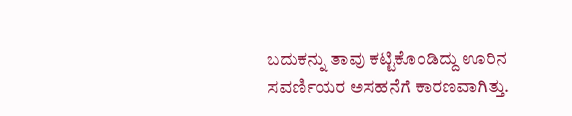ಬದುಕನ್ನು ತಾವು ಕಟ್ಟಿಕೊಂಡಿದ್ದು ಊರಿನ ಸವರ್ಣಿಯರ ಅಸಹನೆಗೆ ಕಾರಣವಾಗಿತ್ತು.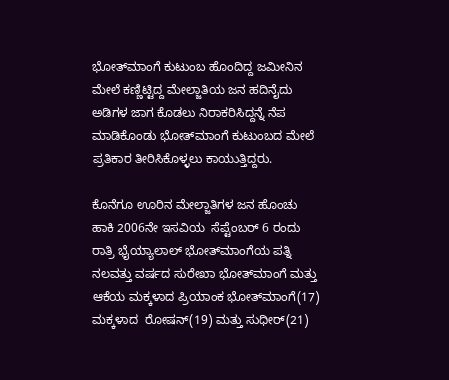ಭೋತ್‌ಮಾಂಗೆ ಕುಟುಂಬ ಹೊಂದಿದ್ದ ಜಮೀನಿನ ಮೇಲೆ ಕಣ್ಣಿಟ್ಟಿದ್ದ ಮೇಲ್ಜಾತಿಯ ಜನ ಹದಿನೈದು ಅಡಿಗಳ ಜಾಗ ಕೊಡಲು ನಿರಾಕರಿಸಿದ್ದನ್ನೆ ನೆಪ ಮಾಡಿಕೊಂಡು ಭೋತ್‌ಮಾಂಗೆ ಕುಟುಂಬದ ಮೇಲೆ ಪ್ರತಿಕಾರ ತೀರಿಸಿಕೊಳ್ಳಲು ಕಾಯುತ್ತಿದ್ದರು‌.

ಕೊನೆಗೂ ಊರಿನ ಮೇಲ್ಜಾತಿಗಳ ಜನ ಹೊಂಚು ಹಾಕಿ 2006ನೇ ಇಸವಿಯ  ಸೆಪ್ಟೆಂಬರ್ 6 ರಂದು ರಾತ್ರಿ ಭೈಯ್ಯಾಲಾಲ್ ಭೋತ್‌ಮಾಂಗೆಯ ಪತ್ನಿ ನಲವತ್ತು ವರ್ಷದ ಸುರೇಖಾ ಭೋತ್‌ಮಾಂಗೆ ಮತ್ತು ಆಕೆಯ ಮಕ್ಕಳಾದ ಪ್ರಿಯಾಂಕ ಭೋತ್‌ಮಾಂಗೆ(17) ಮಕ್ಕಳಾದ  ರೋಷನ್(19) ಮತ್ತು ಸುಧೀರ್‌(21)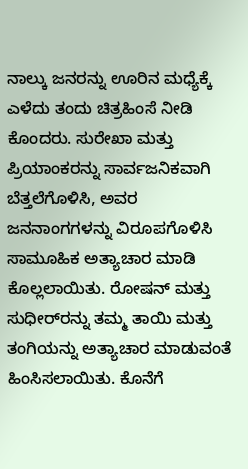ನಾಲ್ಕು ಜನರನ್ನು ಊರಿನ ಮಧ್ಯೆಕ್ಕೆ ಎಳೆದು ತಂದು ಚಿತ್ರಹಿಂಸೆ ನೀಡಿ ಕೊಂದರು. ಸುರೇಖಾ ಮತ್ತು ಪ್ರಿಯಾಂಕರನ್ನು ಸಾರ್ವಜನಿಕವಾಗಿ ಬೆತ್ತಲೆಗೊಳಿಸಿ, ಅವರ ಜನನಾಂಗಗಳನ್ನು ವಿರೂಪಗೊಳಿಸಿ ಸಾಮೂಹಿಕ ಅತ್ಯಾಚಾರ ಮಾಡಿ ಕೊಲ್ಲಲಾಯಿತು. ರೋಷನ್ ಮತ್ತು ಸುಧೀರ್‌ರನ್ನು ತಮ್ಮ ತಾಯಿ ಮತ್ತು ತಂಗಿಯನ್ನು ಅತ್ಯಾಚಾರ ಮಾಡುವಂತೆ ಹಿಂಸಿಸಲಾಯಿತು. ಕೊನೆಗೆ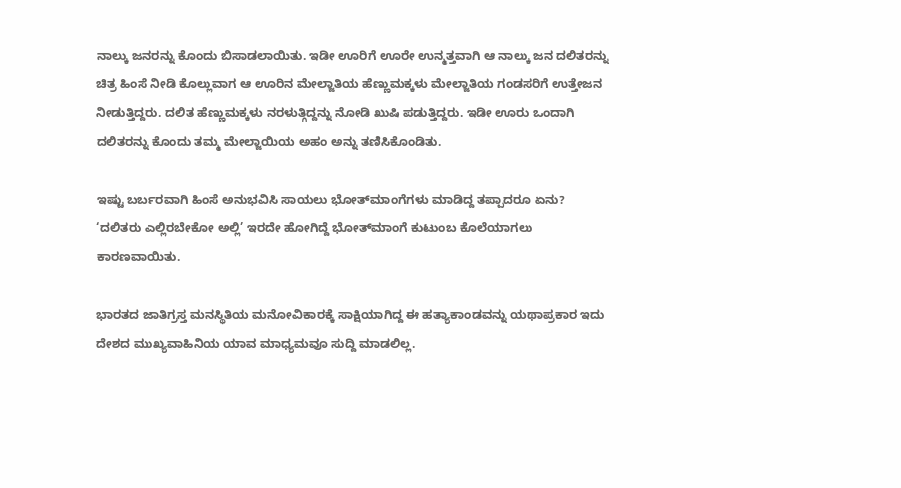ನಾಲ್ಕು ಜನರನ್ನು ಕೊಂದು ಬಿಸಾಡಲಾಯಿತು. ಇಡೀ ಊರಿಗೆ ಊರೇ ಉನ್ಮತ್ತವಾಗಿ ಆ ನಾಲ್ಕು ಜನ ದಲಿತರನ್ನು ಚಿತ್ರ ಹಿಂಸೆ ನೀಡಿ ಕೊಲ್ಲುವಾಗ ಆ ಊರಿನ ಮೇಲ್ಜಾತಿಯ ಹೆಣ್ಣುಮಕ್ಕಳು ಮೇಲ್ಜಾತಿಯ ಗಂಡಸರಿಗೆ ಉತ್ತೇಜನ ನೀಡುತ್ತಿದ್ದರು. ದಲಿತ ಹೆಣ್ಣುಮಕ್ಕಳು ನರಳುತ್ಗಿದ್ದನ್ನು ನೋಡಿ ಖುಷಿ ಪಡುತ್ತಿದ್ದರು. ಇಡೀ ಊರು ಒಂದಾಗಿ ದಲಿತರನ್ನು ಕೊಂದು ತಮ್ಮ ಮೇಲ್ಜಾಯಿಯ ಅಹಂ ಅನ್ನು ತಣಿಸಿಕೊಂಡಿತು.

ಇಷ್ಟು ಬರ್ಬರವಾಗಿ ಹಿಂಸೆ ಅನುಭವಿಸಿ ಸಾಯಲು ಭೋತ್‌ಮಾಂಗೆಗಳು ಮಾಡಿದ್ದ ತಪ್ಪಾದರೂ ಏನು?
‘ದಲಿತರು ಎಲ್ಲಿರಬೇಕೋ ಅಲ್ಲಿ’ ಇರದೇ ಹೋಗಿದ್ದೆ ಭೋತ್‌ಮಾಂಗೆ ಕುಟುಂಬ ಕೊಲೆಯಾಗಲು ಕಾರಣವಾಯಿತು.

ಭಾರತದ ಜಾತಿಗ್ರಸ್ತ ಮನಸ್ಥಿತಿಯ ಮನೋವಿಕಾರಕ್ಕೆ ಸಾಕ್ಷಿಯಾಗಿದ್ದ ಈ ಹತ್ಯಾಕಾಂಡವನ್ನು ಯಥಾ‌ಪ್ರಕಾರ ಇದು ದೇಶದ ಮುಖ್ಯವಾಹಿನಿಯ ಯಾವ ಮಾಧ್ಯಮವೂ ಸುದ್ದಿ ಮಾಡಲಿಲ್ಲ‌.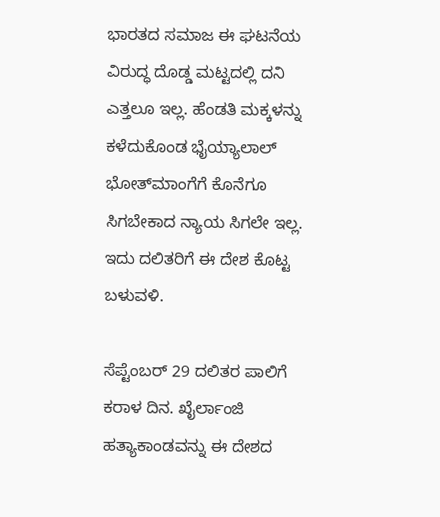ಭಾರತದ ಸಮಾಜ ಈ ಘಟನೆಯ ವಿರುದ್ಧ ದೊಡ್ಡ ಮಟ್ಟದಲ್ಲಿ ದನಿ ಎತ್ತಲೂ ಇಲ್ಲ. ಹೆಂಡತಿ ಮಕ್ಕಳನ್ನು ಕಳೆದುಕೊಂಡ ಭೈಯ್ಯಾಲಾಲ್ ಭೋತ್‌ಮಾಂಗೆಗೆ ಕೊನೆಗೂ ಸಿಗಬೇಕಾದ ನ್ಯಾಯ ಸಿಗಲೇ ಇಲ್ಲ.
ಇದು ದಲಿತರಿಗೆ ಈ ದೇಶ ಕೊಟ್ಟ ಬಳುವಳಿ.

ಸೆಪ್ಟೆಂಬರ್ 29 ದಲಿತರ ಪಾಲಿಗೆ ಕರಾಳ ದಿನ. ಖೈರ್ಲಾಂಜಿ ಹತ್ಯಾಕಾಂಡವನ್ನು ಈ ದೇಶದ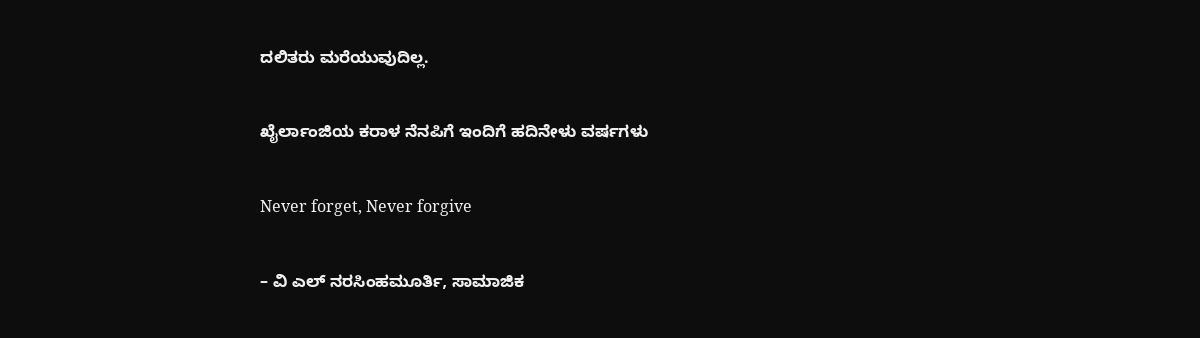ದಲಿತರು ಮರೆಯುವುದಿಲ್ಲ.

ಖೈರ್ಲಾಂಜಿಯ ಕರಾಳ ನೆನಪಿಗೆ ಇಂದಿಗೆ ಹದಿನೇಳು ವರ್ಷಗಳು

Never forget, Never forgive

– ವಿ ಎಲ್ ನರಸಿಂಹಮೂರ್ತಿ, ಸಾಮಾಜಿಕ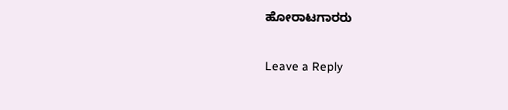ಹೋರಾಟಗಾರರು

Leave a Reply